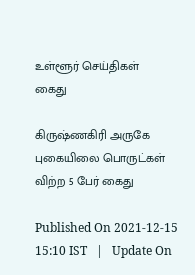உள்ளூர் செய்திகள்
கைது

கிருஷ்ணகிரி அருகே புகையிலை பொருட்கள் விற்ற 5 பேர் கைது

Published On 2021-12-15 15:10 IST   |   Update On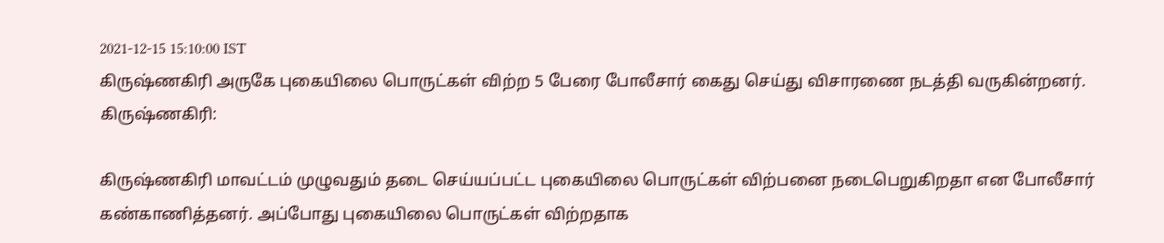2021-12-15 15:10:00 IST
கிருஷ்ணகிரி அருகே புகையிலை பொருட்கள் விற்ற 5 பேரை போலீசார் கைது செய்து விசாரணை நடத்தி வருகின்றனர்.
கிருஷ்ணகிரி:

கிருஷ்ணகிரி மாவட்டம் முழுவதும் தடை செய்யப்பட்ட புகையிலை பொருட்கள் விற்பனை நடைபெறுகிறதா என போலீசார் கண்காணித்தனர். அப்போது புகையிலை பொருட்கள் விற்றதாக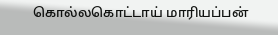கொல்லகொட்டாய் மாரியப்பன்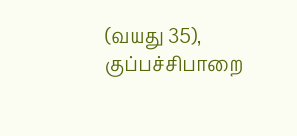(வயது 35), குப்பச்சிபாறை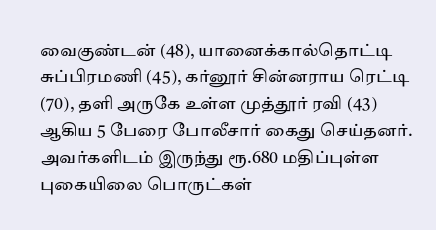வைகுண்டன் (48), யானைக்கால்தொட்டி சுப்பிரமணி (45), கர்னூர் சின்னராய ரெட்டி (70), தளி அருகே உள்ள முத்தூர் ரவி (43) ஆகிய 5 பேரை போலீசார் கைது செய்தனர். அவர்களிடம் இருந்து ரூ.680 மதிப்புள்ள புகையிலை பொருட்கள்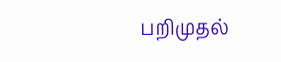பறிமுதல்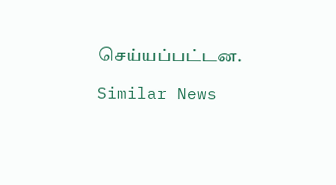செய்யப்பட்டன.

Similar News